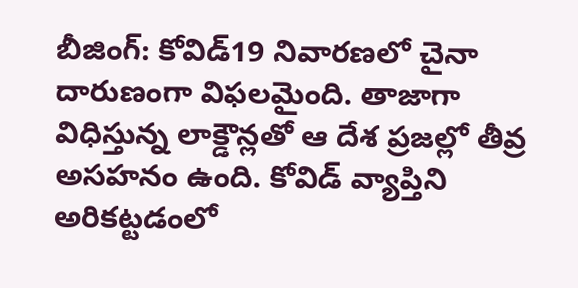బీజింగ్: కోవిడ్19 నివారణలో చైనా దారుణంగా విఫలమైంది. తాజాగా విధిస్తున్న లాక్డౌన్లతో ఆ దేశ ప్రజల్లో తీవ్ర అసహనం ఉంది. కోవిడ్ వ్యాప్తిని అరికట్టడంలో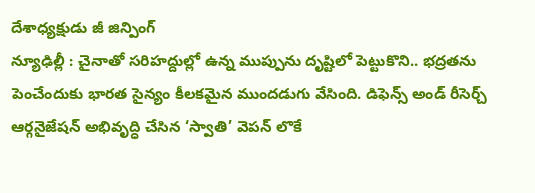దేశాధ్యక్షుడు జీ జిన్పింగ్
న్యూఢిల్లీ : చైనాతో సరిహద్దుల్లో ఉన్న ముప్పును దృష్టిలో పెట్టుకొని.. భద్రతను పెంచేందుకు భారత సైన్యం కీలకమైన ముందడుగు వేసింది. డిఫెన్స్ అండ్ రీసెర్చ్ ఆర్గనైజేషన్ అభివృద్ధి చేసిన ‘స్వాతి’ వెపన్ లొకే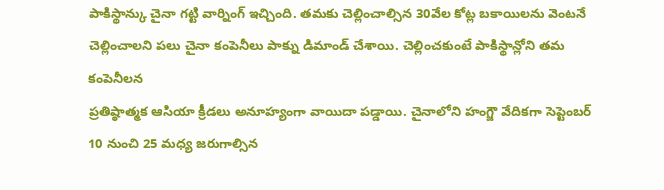పాకిస్థాన్కు చైనా గట్టి వార్నింగ్ ఇచ్చింది. తమకు చెల్లించాల్సిన 30వేల కోట్ల బకాయిలను వెంటనే చెల్లించాలని పలు చైనా కంపెనీలు పాక్ను డిమాండ్ చేశాయి. చెల్లించకుంటే పాకిస్థాన్లోని తమ కంపెనీలన
ప్రతిష్ఠాత్మక ఆసియా క్రీడలు అనూహ్యంగా వాయిదా పడ్డాయి. చైనాలోని హంగ్జౌ వేదికగా సెప్టెంబర్ 10 నుంచి 25 మధ్య జరుగాల్సిన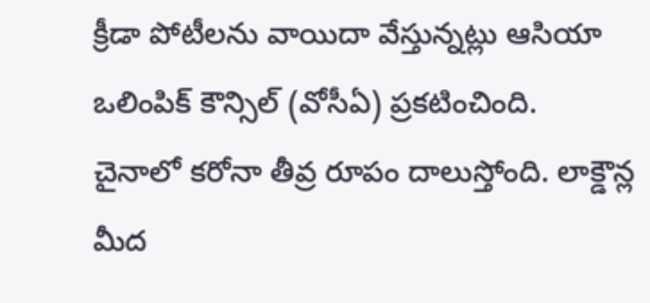క్రీడా పోటీలను వాయిదా వేస్తున్నట్లు ఆసియా ఒలింపిక్ కౌన్సిల్ (వోసీఏ) ప్రకటించింది.
చైనాలో కరోనా తీవ్ర రూపం దాలుస్తోంది. లాక్డౌన్ల మీద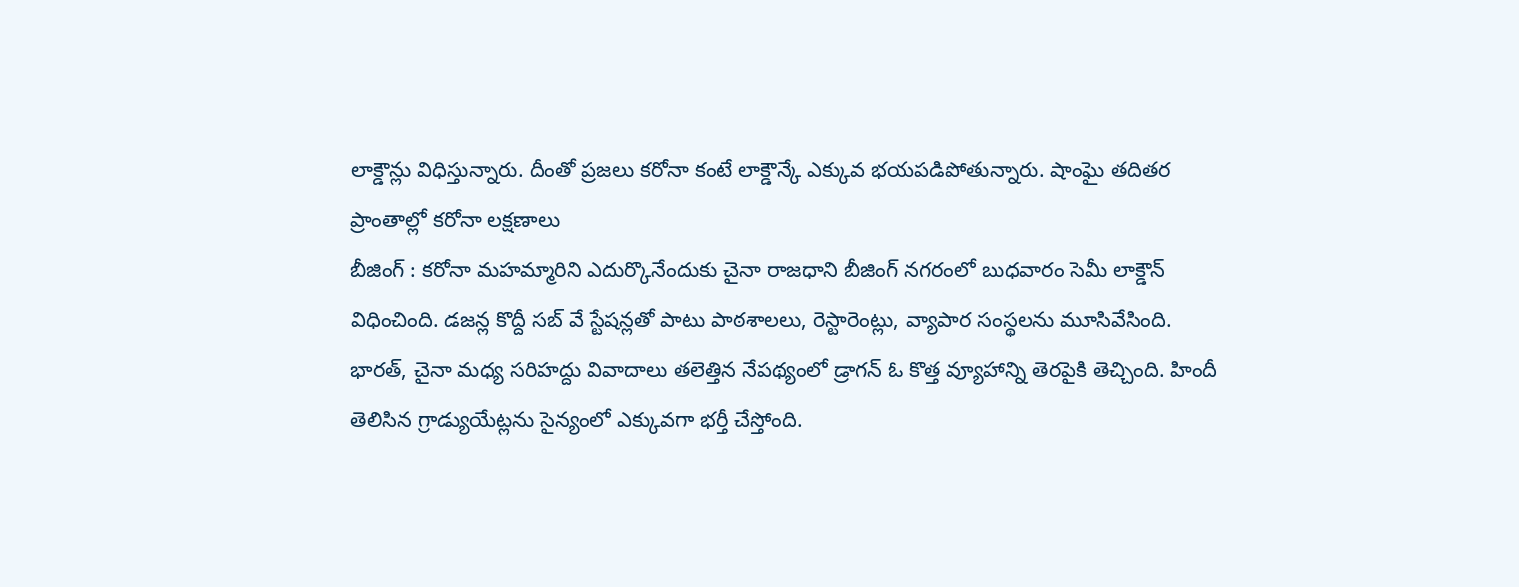లాక్డౌన్లు విధిస్తున్నారు. దీంతో ప్రజలు కరోనా కంటే లాక్డౌన్కే ఎక్కువ భయపడిపోతున్నారు. షాంఘై తదితర ప్రాంతాల్లో కరోనా లక్షణాలు
బీజింగ్ : కరోనా మహమ్మారిని ఎదుర్కొనేందుకు చైనా రాజధాని బీజింగ్ నగరంలో బుధవారం సెమీ లాక్డౌన్ విధించింది. డజన్ల కొద్దీ సబ్ వే స్టేషన్లతో పాటు పాఠశాలలు, రెస్టారెంట్లు, వ్యాపార సంస్థలను మూసివేసింది.
భారత్, చైనా మధ్య సరిహద్దు వివాదాలు తలెత్తిన నేపథ్యంలో డ్రాగన్ ఓ కొత్త వ్యూహాన్ని తెరపైకి తెచ్చింది. హిందీ తెలిసిన గ్రాడ్యుయేట్లను సైన్యంలో ఎక్కువగా భర్తీ చేస్తోంది.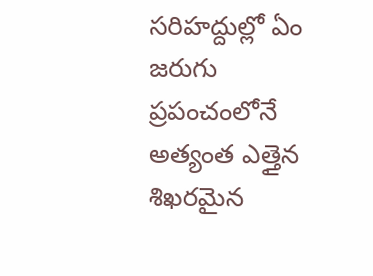సరిహద్దుల్లో ఏం జరుగు
ప్రపంచంలోనే అత్యంత ఎత్తైన శిఖరమైన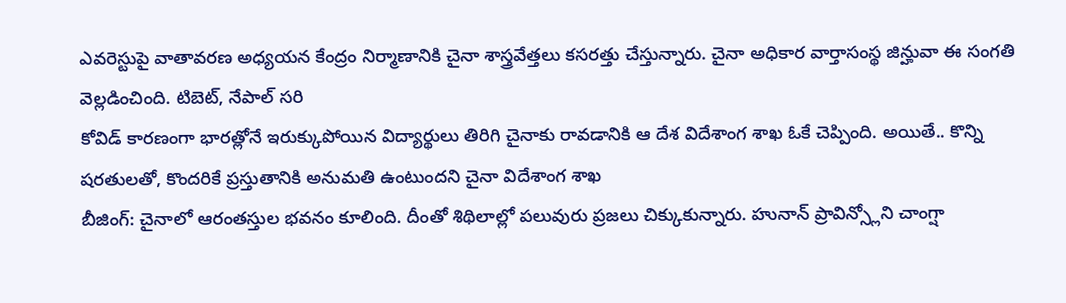ఎవరెస్టుపై వాతావరణ అధ్యయన కేంద్రం నిర్మాణానికి చైనా శాస్త్రవేత్తలు కసరత్తు చేస్తున్నారు. చైనా అధికార వార్తాసంస్థ జిన్హువా ఈ సంగతి వెల్లడించింది. టిబెట్, నేపాల్ సరి
కోవిడ్ కారణంగా భారత్లోనే ఇరుక్కుపోయిన విద్యార్థులు తిరిగి చైనాకు రావడానికి ఆ దేశ విదేశాంగ శాఖ ఓకే చెప్పింది. అయితే.. కొన్ని షరతులతో, కొందరికే ప్రస్తుతానికి అనుమతి ఉంటుందని చైనా విదేశాంగ శాఖ
బీజింగ్: చైనాలో ఆరంతస్తుల భవనం కూలింది. దీంతో శిథిలాల్లో పలువురు ప్రజలు చిక్కుకున్నారు. హునాన్ ప్రావిన్స్లోని చాంగ్షా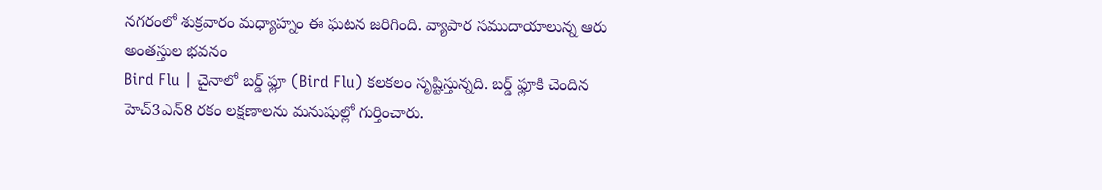నగరంలో శుక్రవారం మధ్యాహ్నం ఈ ఘటన జరిగింది. వ్యాపార సముదాయాలున్న ఆరు అంతస్తుల భవనం
Bird Flu | చైనాలో బర్డ్ ఫ్లూ (Bird Flu) కలకలం సృష్టిస్తున్నది. బర్డ్ ఫ్లూకి చెందిన హెచ్3ఎన్8 రకం లక్షణాలను మనుషుల్లో గుర్తించారు.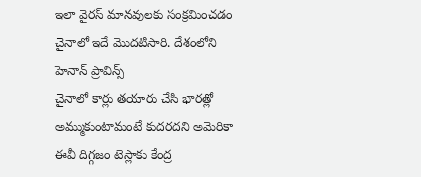ఇలా వైరస్ మానవులకు సంక్రమించడం చైనాలో ఇదే మొదటిసారి. దేశంలోని హెనాన్ ప్రావిన్స్
చైనాలో కార్లు తయారు చేసి భారత్లో అమ్ముకుంటామంటే కుదరదని అమెరికా ఈవీ దిగ్గజం టెస్లాకు కేంద్ర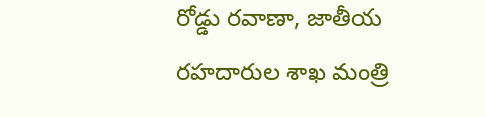రోడ్డు రవాణా, జాతీయ రహదారుల శాఖ మంత్రి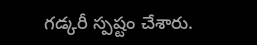గడ్కరీ స్పష్టం చేశారు.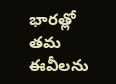భారత్లో తమ ఈవీలను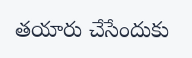తయారు చేసేందుకు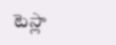టెస్లా